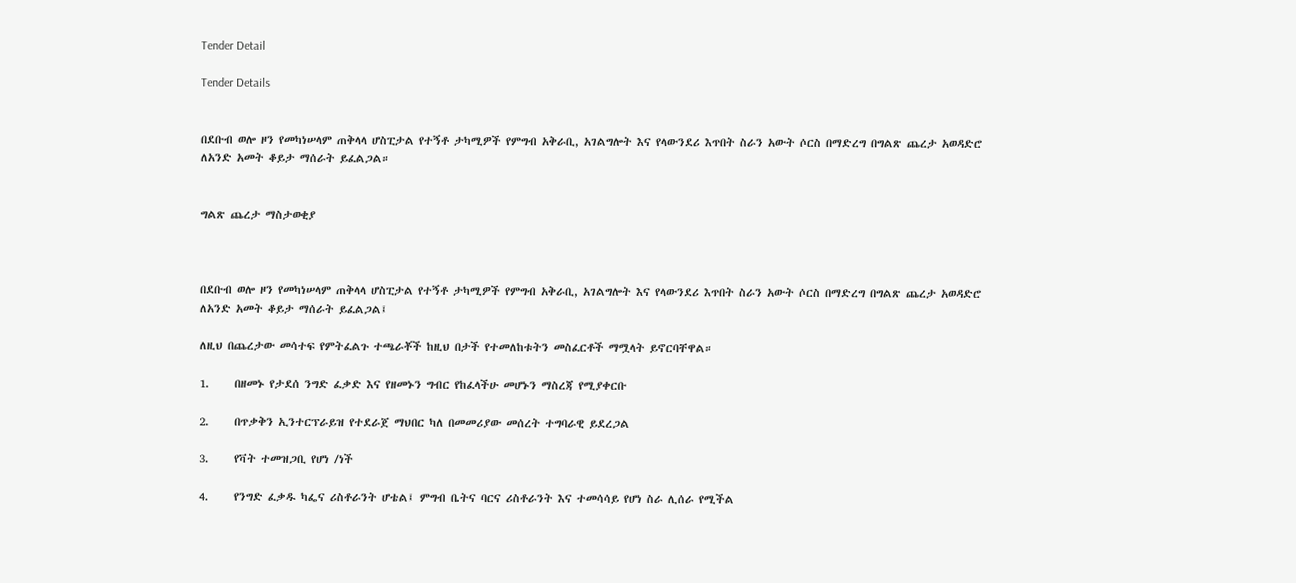Tender Detail

Tender Details


በደቡብ ወሎ ዞን የመካነሠላም ጠቅላላ ሆስፒታል የተኝቶ ታካሚዎች የምግብ አቅራቢ, አገልግሎት እና የላውንደሪ እጥበት ስራን አውት ሶርስ በማድረግ በግልጽ ጨረታ አወዳድሮ ለአንድ አመት ቆይታ ማሰራት ይፈልጋል።


ግልጽ ጨረታ ማስታወቂያ



በደቡብ ወሎ ዞን የመካነሠላም ጠቅላላ ሆስፒታል የተኝቶ ታካሚዎች የምግብ አቅራቢ, አገልግሎት እና የላውንደሪ እጥበት ስራን አውት ሶርስ በማድረግ በግልጽ ጨረታ አወዳድሮ ለአንድ አመት ቆይታ ማሰራት ይፈልጋል፤

ለዚህ በጨረታው መሳተፍ የምትፈልጉ ተጫራቾች ከዚህ በታች የተመለከቱትን መስፈርቶች ማሟላት ይኖርባቸዋል።

1.     በዘመኑ የታደሰ ንግድ ፈቃድ እና የዘመኑን ግብር የከፈላችሁ መሆኑን ማስረጃ የሚያቀርቡ

2.     በጥቃቅን ኢንተርፕራይዝ የተደራጀ ማህበር ካለ በመመሪያው መሰረት ተግባራዊ ይደረጋል

3.     የቫት ተመዝጋቢ የሆነ /ነች

4.     የንግድ ፈቃዱ ካፌና ሪስቶራንት ሆቴል፤ ምግብ ቤትና ባርና ሪስቶራንት እና ተመሳሳይ የሆነ ስራ ሊሰራ የሚችል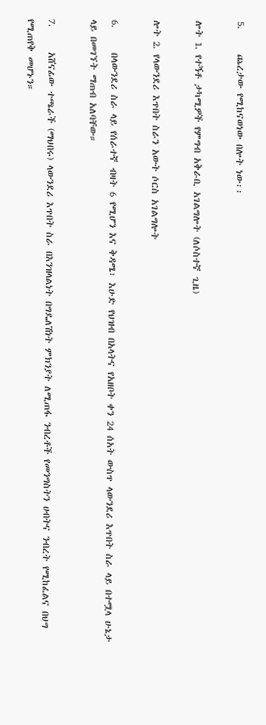5.     ጨረታው የሚከናወነው በሎት ነው፡፡

ሎት 1. የተኝቶ ታካሚዎች የምግብ አቅራቢ አገልግሎት (ለሶስተኛ ጊዜ)

ሎት 2. የላውንደሪ እጥበት ስራን አውት ሶርስ አገልግሎት

6.     በላውንደሪ ስራ ላይ የሰራተኛ ብዛት 6 የሚሆን እና ቅዳሜ፣ እሁድ የህዝብ በአላትና የአዘቦት ቀን 24 ሰአት ውስጥ ላውንደሪ እጥበት ስራ ላይ በተሟላ ሁኔታ ላይ በመገኘት ማጠብ አለባቸው።

7.     አሸናፊው ተጫራች (ማህበሩ) ላውንደሪ እጥበት ስራ በእንዝላልነት በግዴለሽነት ምክንያት ለሚጠፋ ንብረቶች የመንግስትን ሀብትና ንብረት የሚከፈልና በህግ የሚጠየቅ መሆኑን።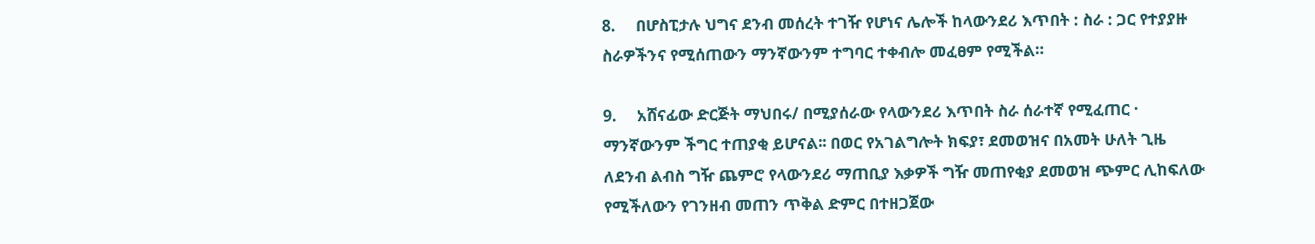8.     በሆስፒታሉ ህግና ደንብ መሰረት ተገዥ የሆነና ሌሎች ከላውንደሪ እጥበት : ስራ : ጋር የተያያዙ ስራዎችንና የሚሰጠውን ማንኛውንም ተግባር ተቀብሎ መፈፀም የሚችል።

9.     አሸናፊው ድርጅት ማህበሩ/ በሚያሰራው የላውንደሪ እጥበት ስራ ሰራተኛ የሚፈጠር · ማንኛውንም ችግር ተጠያቂ ይሆናል፡፡ በወር የአገልግሎት ክፍያ፣ ደመወዝና በአመት ሁለት ጊዜ ለደንብ ልብስ ግዥ ጨምሮ የላውንደሪ ማጠቢያ እቃዎች ግዥ መጠየቂያ ደመወዝ ጭምር ሊከፍለው የሚችለውን የገንዘብ መጠን ጥቅል ድምር በተዘጋጀው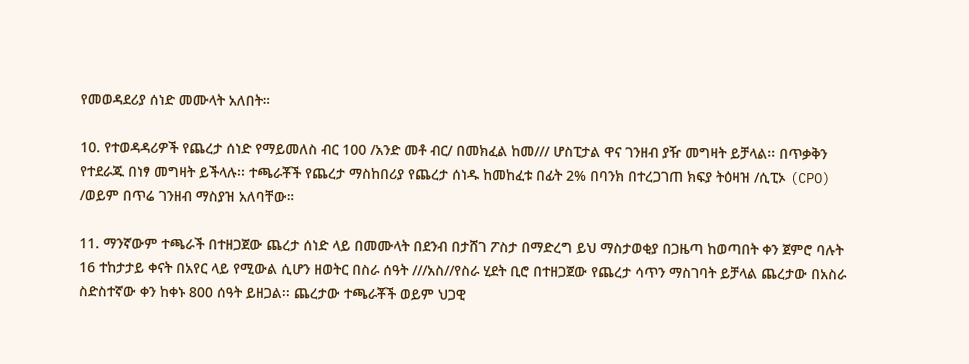የመወዳደሪያ ሰነድ መሙላት አለበት።

10. የተወዳዳሪዎች የጨረታ ሰነድ የማይመለስ ብር 100 /አንድ መቶ ብር/ በመክፈል ከመ/// ሆስፒታል ዋና ገንዘብ ያዥ መግዛት ይቻላል፡፡ በጥቃቅን የተደራጁ በነፃ መግዛት ይችላሉ፡፡ ተጫራቾች የጨረታ ማስከበሪያ የጨረታ ሰነዱ ከመከፈቱ በፊት 2% በባንክ በተረጋገጠ ክፍያ ትዕዛዝ /ሲፒኦ (CPO) /ወይም በጥሬ ገንዘብ ማስያዝ አለባቸው።

11. ማንኛውም ተጫራች በተዘጋጀው ጨረታ ሰነድ ላይ በመሙላት በደንብ በታሸገ ፖስታ በማድረግ ይህ ማስታወቂያ በጋዜጣ ከወጣበት ቀን ጀምሮ ባሉት 16 ተከታታይ ቀናት በአየር ላይ የሚውል ሲሆን ዘወትር በስራ ሰዓት ///አስ//የስራ ሂደት ቢሮ በተዘጋጀው የጨረታ ሳጥን ማስገባት ይቻላል ጨረታው በአስራ ስድስተኛው ቀን ከቀኑ 800 ሰዓት ይዘጋል፡፡ ጨረታው ተጫራቾች ወይም ህጋዊ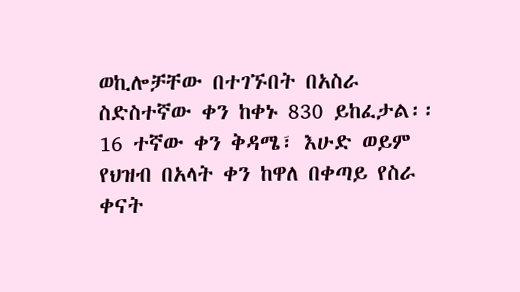ወኪሎቻቸው በተገኙበት በአስራ ስድስተኛው ቀን ከቀኑ 830 ይከፈታል፡፡ 16 ተኛው ቀን ቅዳሜ፣ እሁድ ወይም የህዝብ በአላት ቀን ከዋለ በቀጣይ የስራ ቀናት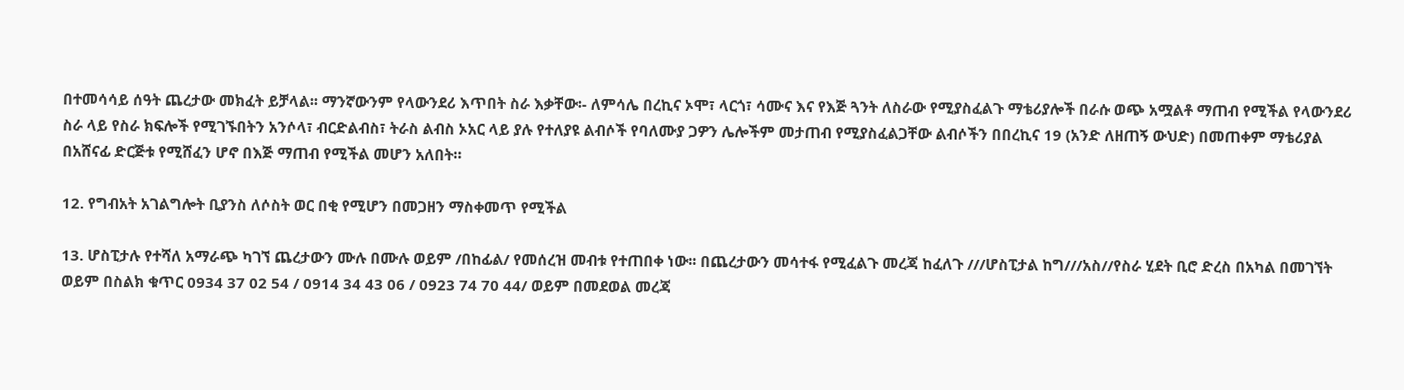በተመሳሳይ ሰዓት ጨረታው መክፈት ይቻላል፡፡ ማንኛውንም የላውንደሪ እጥበት ስራ እቃቸው፡- ለምሳሌ በረኪና ኦሞ፣ ላርጎ፣ ሳሙና እና የእጅ ጓንት ለስራው የሚያስፈልጉ ማቴሪያሎች በራሱ ወጭ አሟልቶ ማጠብ የሚችል የላውንደሪ ስራ ላይ የስራ ክፍሎች የሚገኙበትን አንሶላ፣ ብርድልብስ፣ ትራስ ልብስ ኦአር ላይ ያሉ የተለያዩ ልብሶች የባለሙያ ጋዎን ሌሎችም መታጠብ የሚያስፈልጋቸው ልብሶችን በበረኪና 19 (አንድ ለዘጠኝ ውህድ) በመጠቀም ማቴሪያል በአሸናፊ ድርጅቱ የሚሸፈን ሆኖ በእጅ ማጠብ የሚችል መሆን አለበት።

12. የግብአት አገልግሎት ቢያንስ ለሶስት ወር በቂ የሚሆን በመጋዘን ማስቀመጥ የሚችል

13. ሆስፒታሉ የተሻለ አማራጭ ካገኘ ጨረታውን ሙሉ በሙሉ ወይም /በከፊል/ የመሰረዝ መብቱ የተጠበቀ ነው፡፡ በጨረታውን መሳተፋ የሚፈልጉ መረጃ ከፈለጉ ///ሆስፒታል ከግ///አስ//የስራ ሂደት ቢሮ ድረስ በአካል በመገኘት ወይም በስልክ ቁጥር 0934 37 02 54 / 0914 34 43 06 / 0923 74 70 44/ ወይም በመደወል መረጃ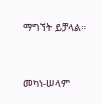ማግኘት ይቻላል።



መካነ-ሠላም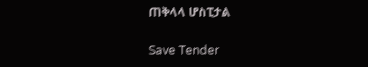ጠቅላላ ሆስፒታል

Save Tender